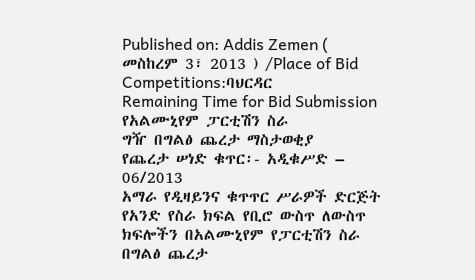Published on: Addis Zemen ( መስከረም 3፣ 2013 ) /Place of Bid Competitions:ባህርዳር
Remaining Time for Bid Submission
የአልሙኒየም ፓርቲሽን ስራ
ግዥ በግልፅ ጨረታ ማስታወቂያ
የጨረታ ሠነድ ቁጥር፡- አዲቁሥድ – 06/2013
አማራ የዲዛይንና ቁጥጥር ሥራዎች ድርጅት የአንድ የስራ ክፍል የቢሮ ውስጥ ለውስጥ ክፍሎችን በአልሙኒየም የፓርቲሽን ስራ በግልፅ ጨረታ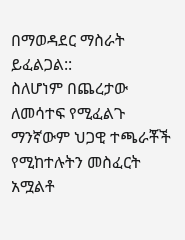በማወዳደር ማስራት ይፈልጋል::
ስለሆነም በጨረታው ለመሳተፍ የሚፈልጉ ማንኛውም ህጋዊ ተጫራቾች የሚከተሉትን መስፈርት አሟልቶ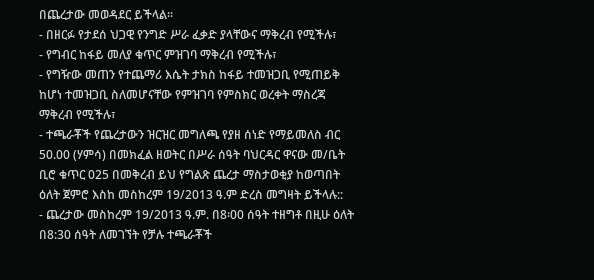በጨረታው መወዳደር ይችላል፡፡
- በዘርፉ የታደሰ ህጋዊ የንግድ ሥራ ፈቃድ ያላቸውና ማቅረብ የሚችሉ፣
- የግብር ከፋይ መለያ ቁጥር ምዝገባ ማቅረብ የሚችሉ፣
- የግዥው መጠን የተጨማሪ እሴት ታክስ ከፋይ ተመዝጋቢ የሚጠይቅ ከሆነ ተመዝጋቢ ስለመሆናቸው የምዝገባ የምስክር ወረቀት ማስረጃ ማቅረብ የሚችሉ፣
- ተጫራቾች የጨረታውን ዝርዝር መግለጫ የያዘ ሰነድ የማይመለስ ብር 50.00 (ሃምሳ) በመክፈል ዘወትር በሥራ ሰዓት ባህርዳር ዋናው መ/ቤት ቢሮ ቁጥር 025 በመቅረብ ይህ የግልጽ ጨረታ ማስታወቂያ ከወጣበት ዕለት ጀምሮ እስከ መስከረም 19/2013 ዓ.ም ድረስ መግዛት ይችላሉ::
- ጨረታው መስከረም 19/2013 ዓ.ም. በ8፡00 ሰዓት ተዘግቶ በዚሁ ዕለት በ8:30 ሰዓት ለመገኘት የቻሉ ተጫራቾች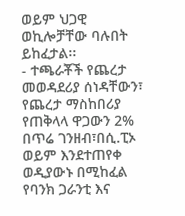ወይም ህጋዊ ወኪሎቻቸው ባሉበት ይከፈታል፡፡
- ተጫራቾች የጨረታ መወዳደሪያ ሰነዳቸውን፣ የጨረታ ማስከበሪያ የጠቅላላ ዋጋውን 2% በጥሬ ገንዘብ፣በሲ.ፒኦ ወይም እንደተጠየቀ ወዲያውኑ በሚከፈል የባንክ ጋራንቲ እና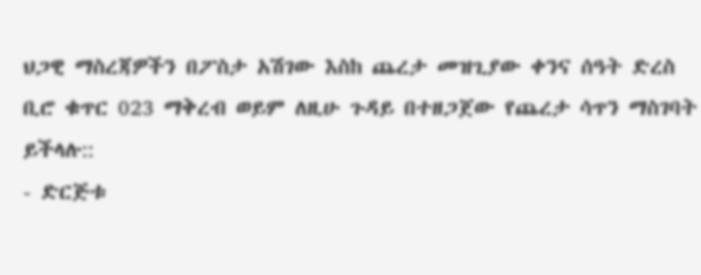ህጋዊ ማስረጃዎችን በፖስታ አሽገው እስከ ጨረታ መዝጊያው ቀንና ሰዓት ድረስ ቢሮ ቁጥር 023 ማቅረብ ወይም ለዚሁ ጉዳይ በተዘጋጀው የጨረታ ሳጥን ማስገባት ይችላሉ::
- ድርጅቱ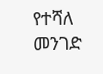የተሻለ መንገድ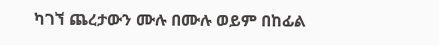ካገኘ ጨረታውን ሙሉ በሙሉ ወይም በከፊል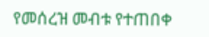የመሰረዝ መብቱ የተጠበቀ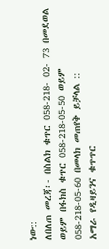ነው::
ለበለጠ መረጃ፡- በስልክ ቁጥር 058-218- 02- 73 በመደወል ወይም በፋክስ ቁጥር 058-218-05-50 ወይም 058-218-05-60 በመላክ መጠየቅ ይቻላል ::
አማራ የዲዛይንና ቁጥጥር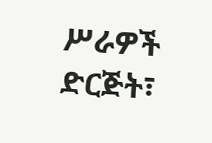ሥራዎች ድርጅት፣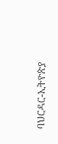ባህርዳር-ኢትዮጵያ